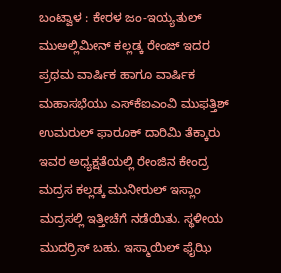ಬಂಟ್ವಾಳ : ಕೇರಳ ಜಂ-ಇಯ್ಯತುಲ್ ಮುಅಲ್ಲಿಮೀನ್ ಕಲ್ಲಡ್ಕ ರೇಂಜ್ ಇದರ ಪ್ರಥಮ ವಾರ್ಷಿಕ ಹಾಗೂ ವಾರ್ಷಿಕ ಮಹಾಸಭೆಯು ಎಸ್‍ಕೆಐಎಂವಿ ಮುಫತ್ತಿಶ್ ಉಮರುಲ್ ಫಾರೂಕ್ ದಾರಿಮಿ ತೆಕ್ಕಾರು ಇವರ ಅಧ್ಯಕ್ಷತೆಯಲ್ಲಿ ರೇಂಜಿನ ಕೇಂದ್ರ ಮದ್ರಸ ಕಲ್ಲಡ್ಕ ಮುನೀರುಲ್ ಇಸ್ಲಾಂ ಮದ್ರಸಲ್ಲಿ ಇತ್ತೀಚೆಗೆ ನಡೆಯಿತು. ಸ್ಥಳೀಯ ಮುದರ್ರಿಸ್ ಬಹು. ಇಸ್ಮಾಯಿಲ್ ಫೈಝಿ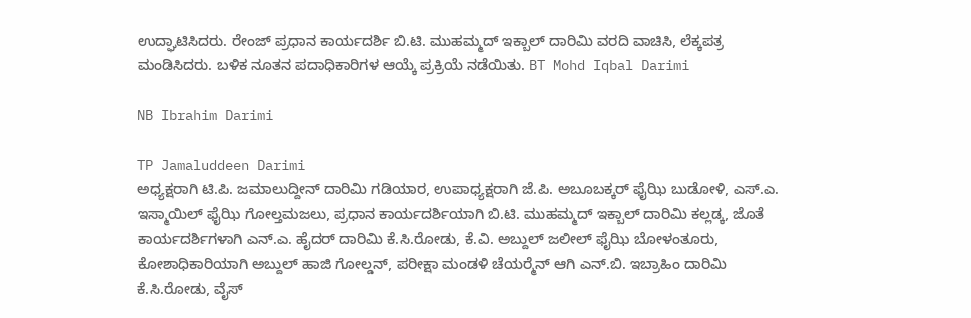ಉದ್ಘಾಟಿಸಿದರು. ರೇಂಜ್ ಪ್ರಧಾನ ಕಾರ್ಯದರ್ಶಿ ಬಿ.ಟಿ. ಮುಹಮ್ಮದ್ ಇಕ್ಬಾಲ್ ದಾರಿಮಿ ವರದಿ ವಾಚಿಸಿ, ಲೆಕ್ಕಪತ್ರ ಮಂಡಿಸಿದರು. ಬಳಿಕ ನೂತನ ಪದಾಧಿಕಾರಿಗಳ ಆಯ್ಕೆ ಪ್ರಕ್ರಿಯೆ ನಡೆಯಿತು. BT Mohd Iqbal Darimi

NB Ibrahim Darimi

TP Jamaluddeen Darimi
ಅಧ್ಯಕ್ಷರಾಗಿ ಟಿ.ಪಿ. ಜಮಾಲುದ್ದೀನ್ ದಾರಿಮಿ ಗಡಿಯಾರ, ಉಪಾಧ್ಯಕ್ಷರಾಗಿ ಜೆ.ಪಿ. ಅಬೂಬಕ್ಕರ್ ಫೈಝಿ ಬುಡೋಳಿ, ಎಸ್.ಎ. ಇಸ್ಮಾಯಿಲ್ ಫೈಝಿ ಗೋಲ್ತಮಜಲು, ಪ್ರಧಾನ ಕಾರ್ಯದರ್ಶಿಯಾಗಿ ಬಿ.ಟಿ. ಮುಹಮ್ಮದ್ ಇಕ್ಬಾಲ್ ದಾರಿಮಿ ಕಲ್ಲಡ್ಕ, ಜೊತೆ ಕಾರ್ಯದರ್ಶಿಗಳಾಗಿ ಎನ್.ಎ. ಹೈದರ್ ದಾರಿಮಿ ಕೆ.ಸಿ.ರೋಡು, ಕೆ.ವಿ. ಅಬ್ದುಲ್ ಜಲೀಲ್ ಫೈಝಿ ಬೋಳಂತೂರು, ಕೋಶಾಧಿಕಾರಿಯಾಗಿ ಅಬ್ದುಲ್ ಹಾಜಿ ಗೋಲ್ಡನ್, ಪರೀಕ್ಷಾ ಮಂಡಳಿ ಚೆಯರ್‍ಮೆನ್ ಆಗಿ ಎನ್.ಬಿ. ಇಬ್ರಾಹಿಂ ದಾರಿಮಿ ಕೆ.ಸಿ.ರೋಡು, ವೈಸ್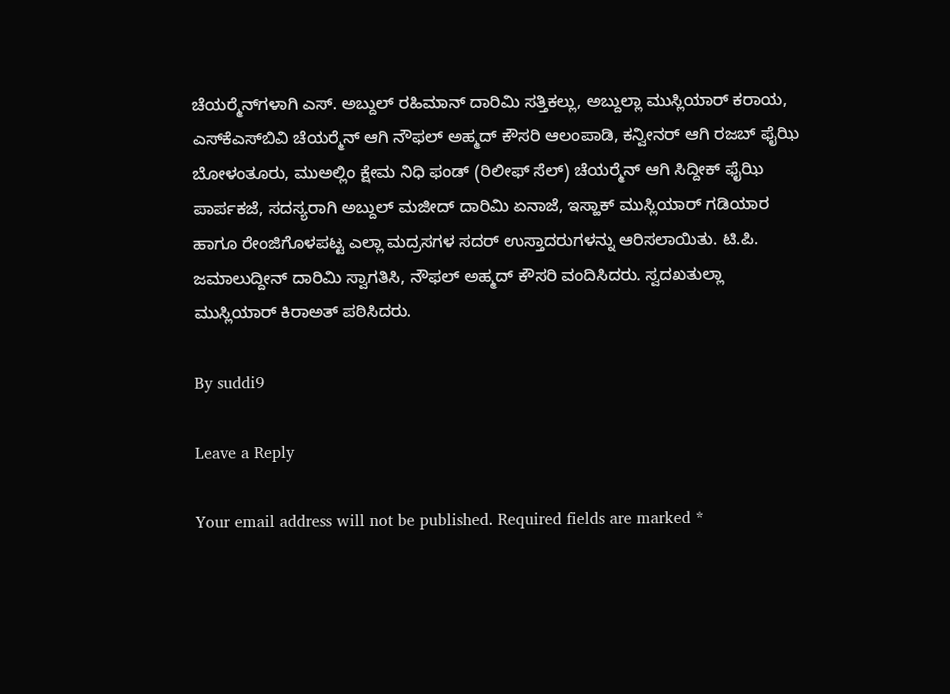ಚೆಯರ್‍ಮೆನ್‍ಗಳಾಗಿ ಎಸ್. ಅಬ್ದುಲ್ ರಹಿಮಾನ್ ದಾರಿಮಿ ಸತ್ತಿಕಲ್ಲು, ಅಬ್ದುಲ್ಲಾ ಮುಸ್ಲಿಯಾರ್ ಕರಾಯ, ಎಸ್‍ಕೆಎಸ್‍ಬಿವಿ ಚೆಯರ್‍ಮೆನ್ ಆಗಿ ನೌಫಲ್ ಅಹ್ಮದ್ ಕೌಸರಿ ಆಲಂಪಾಡಿ, ಕನ್ವೀನರ್ ಆಗಿ ರಜಬ್ ಫೈಝಿ ಬೋಳಂತೂರು, ಮುಅಲ್ಲಿಂ ಕ್ಷೇಮ ನಿಧಿ ಫಂಡ್ (ರಿಲೀಫ್ ಸೆಲ್) ಚೆಯರ್‍ಮೆನ್ ಆಗಿ ಸಿದ್ದೀಕ್ ಫೈಝಿ ಪಾರ್ಪಕಜೆ, ಸದಸ್ಯರಾಗಿ ಅಬ್ದುಲ್ ಮಜೀದ್ ದಾರಿಮಿ ಏನಾಜೆ, ಇಸ್ಹಾಕ್ ಮುಸ್ಲಿಯಾರ್ ಗಡಿಯಾರ ಹಾಗೂ ರೇಂಜಿಗೊಳಪಟ್ಟ ಎಲ್ಲಾ ಮದ್ರಸಗಳ ಸದರ್ ಉಸ್ತಾದರುಗಳನ್ನು ಆರಿಸಲಾಯಿತು. ಟಿ.ಪಿ. ಜಮಾಲುದ್ದೀನ್ ದಾರಿಮಿ ಸ್ವಾಗತಿಸಿ, ನೌಫಲ್ ಅಹ್ಮದ್ ಕೌಸರಿ ವಂದಿಸಿದರು. ಸ್ವದಖತುಲ್ಲಾ ಮುಸ್ಲಿಯಾರ್ ಕಿರಾಅತ್ ಪಠಿಸಿದರು.

By suddi9

Leave a Reply

Your email address will not be published. Required fields are marked *